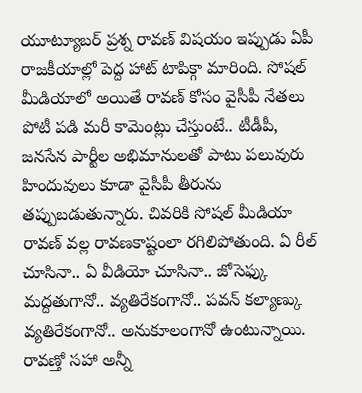యూట్యూబర్ ప్రశ్న రావణ్ విషయం ఇప్పుడు ఏపీ రాజకీయాల్లో పెద్ద హాట్ టాపిక్గా మారింది. సోషల్ మీడియాలో అయితే రావణ్ కోసం వైసీపీ నేతలు పోటీ పడి మరీ కామెంట్లు చేస్తుంటే.. టీడీపీ, జనసేన పార్టీల అభిమానులతో పాటు పలువురు హిందువులు కూడా వైసీపీ తీరును తప్పుబడుతున్నారు. చివరికి సోషల్ మీడియా రావణ్ వల్ల రావణకాష్టంలా రగిలిపోతుంది. ఏ రీల్ చూసినా.. ఏ వీడియో చూసినా.. జోసెఫ్కు మద్దతుగానో.. వ్యతిరేకంగానో.. పవన్ కల్యాణ్కు వ్యతిరేకంగానో.. అనుకూలంగానో ఉంటున్నాయి. రావణ్తో సహా అన్నీ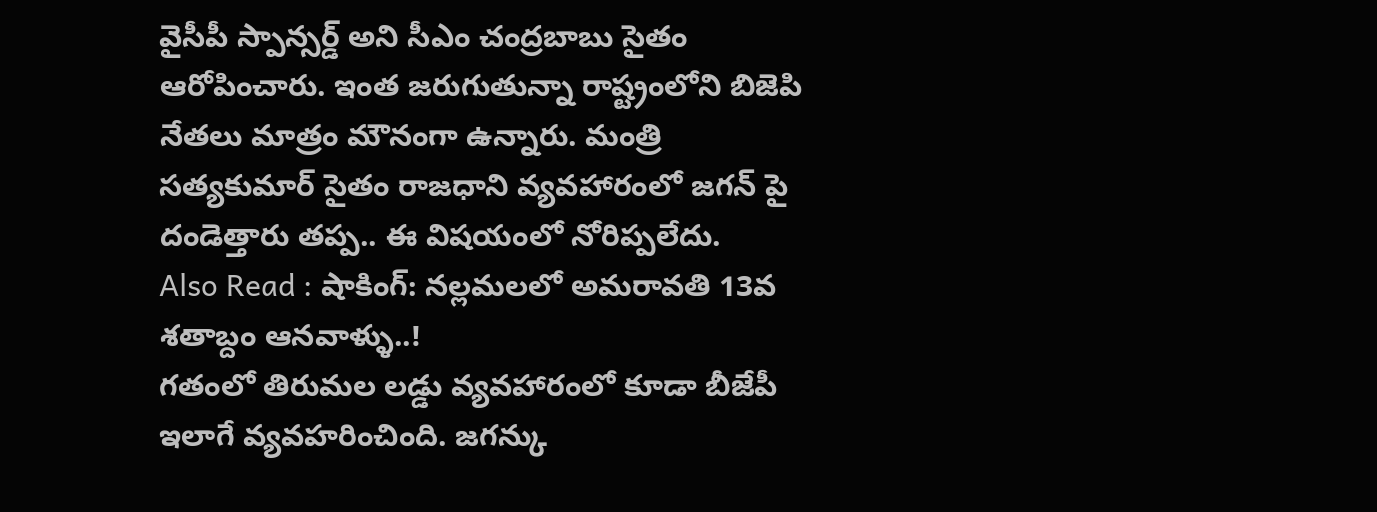వైసీపీ స్పాన్సర్డ్ అని సీఎం చంద్రబాబు సైతం ఆరోపించారు. ఇంత జరుగుతున్నా రాష్ట్రంలోని బిజెపి నేతలు మాత్రం మౌనంగా ఉన్నారు. మంత్రి సత్యకుమార్ సైతం రాజధాని వ్యవహారంలో జగన్ పై దండెత్తారు తప్ప.. ఈ విషయంలో నోరిప్పలేదు.
Also Read : షాకింగ్: నల్లమలలో అమరావతి 13వ శతాబ్దం ఆనవాళ్ళు..!
గతంలో తిరుమల లడ్డు వ్యవహారంలో కూడా బీజేపీ ఇలాగే వ్యవహరించింది. జగన్కు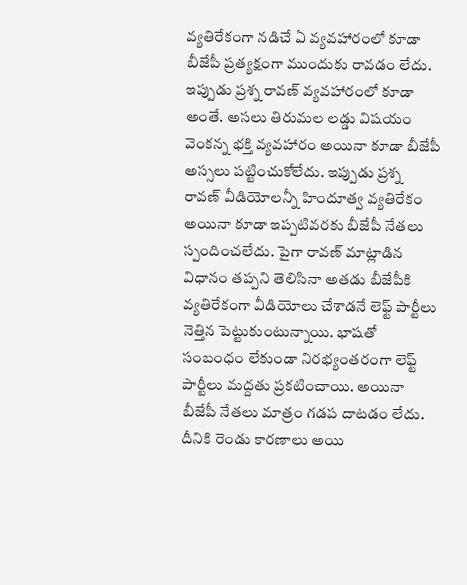వ్యతిరేకంగా నడిచే ఏ వ్యవహారంలో కూడా బీజేపీ ప్రత్యక్షంగా ముందుకు రావడం లేదు. ఇప్పుడు ప్రశ్న రావణ్ వ్యవహారంలో కూడా అంతే. అసలు తిరుమల లడ్డు విషయం వెంకన్న భక్తి వ్యవహారం అయినా కూడా బీజేపీ అస్సలు పట్టించుకోలేదు. ఇప్పుడు ప్రశ్న రావణ్ వీడియోలన్నీ హిందూత్వ వ్యతిరేకం అయినా కూడా ఇప్పటివరకు బీజేపీ నేతలు స్పందించలేదు. పైగా రావణ్ మాట్లాడిన విధానం తప్పని తెలిసినా అతడు బీజేపీకి వ్యతిరేకంగా వీడియోలు చేశాడనే లెఫ్ట్ పార్టీలు నెత్తిన పెట్టుకుంటున్నాయి. భాషతో సంబంధం లేకుండా నిరభ్యంతరంగా లెఫ్ట్ పార్టీలు మద్దతు ప్రకటించాయి. అయినా బీజేపీ నేతలు మాత్రం గడప దాటడం లేదు.
దీనికి రెండు కారణాలు అయి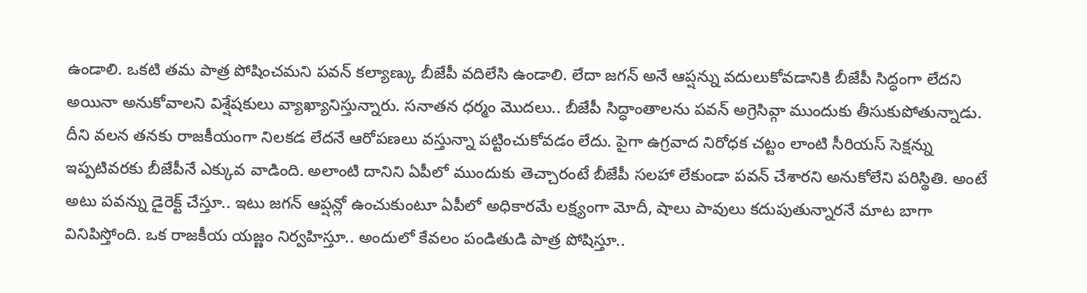ఉండాలి. ఒకటి తమ పాత్ర పోషించమని పవన్ కల్యాణ్కు బీజేపీ వదిలేసి ఉండాలి. లేదా జగన్ అనే ఆప్షన్ను వదులుకోవడానికి బీజేపీ సిద్ధంగా లేదని అయినా అనుకోవాలని విశ్షేషకులు వ్యాఖ్యానిస్తున్నారు. సనాతన ధర్మం మొదలు.. బీజేపీ సిద్ధాంతాలను పవన్ అగ్రెసివ్గా ముందుకు తీసుకుపోతున్నాడు. దీని వలన తనకు రాజకీయంగా నిలకడ లేదనే ఆరోపణలు వస్తున్నా పట్టించుకోవడం లేదు. పైగా ఉగ్రవాద నిరోధక చట్టం లాంటి సీరియస్ సెక్షన్ను ఇప్పటివరకు బీజేపీనే ఎక్కువ వాడింది. అలాంటి దానిని ఏపీలో ముందుకు తెచ్చారంటే బీజేపీ సలహా లేకుండా పవన్ చేశారని అనుకోలేని పరిస్థితి. అంటే అటు పవన్ను డైరెక్ట్ చేస్తూ.. ఇటు జగన్ ఆప్షన్లో ఉంచుకుంటూ ఏపీలో అధికారమే లక్ష్యంగా మోదీ, షాలు పావులు కదుపుతున్నారనే మాట బాగా వినిపిస్తోంది. ఒక రాజకీయ యజ్ణం నిర్వహిస్తూ.. అందులో కేవలం పండితుడి పాత్ర పోషిస్తూ..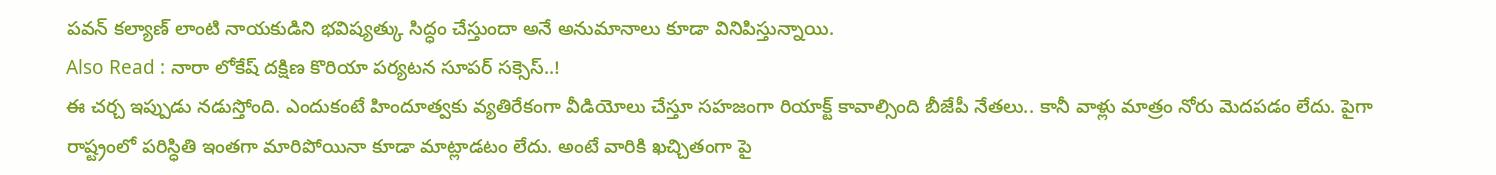పవన్ కల్యాణ్ లాంటి నాయకుడిని భవిష్యత్కు సిద్ధం చేస్తుందా అనే అనుమానాలు కూడా వినిపిస్తున్నాయి.
Also Read : నారా లోకేష్ దక్షిణ కొరియా పర్యటన సూపర్ సక్సెస్..!
ఈ చర్చ ఇప్పుడు నడుస్తోంది. ఎందుకంటే హిందూత్వకు వ్యతిరేకంగా వీడియోలు చేస్తూ సహజంగా రియాక్ట్ కావాల్సింది బీజేపీ నేతలు.. కానీ వాళ్లు మాత్రం నోరు మెదపడం లేదు. పైగా రాష్ట్రంలో పరిస్ధితి ఇంతగా మారిపోయినా కూడా మాట్లాడటం లేదు. అంటే వారికి ఖచ్చితంగా పై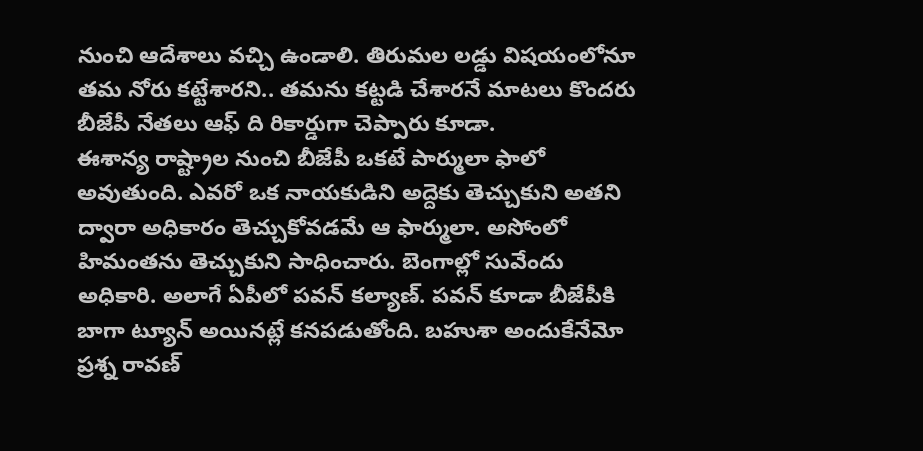నుంచి ఆదేశాలు వచ్చి ఉండాలి. తిరుమల లడ్డు విషయంలోనూ తమ నోరు కట్టేశారని.. తమను కట్టడి చేశారనే మాటలు కొందరు బీజేపీ నేతలు ఆఫ్ ది రికార్డుగా చెప్పారు కూడా.
ఈశాన్య రాష్ట్రాల నుంచి బీజేపీ ఒకటే పార్ములా ఫాలో అవుతుంది. ఎవరో ఒక నాయకుడిని అద్దెకు తెచ్చుకుని అతని ద్వారా అధికారం తెచ్చుకోవడమే ఆ ఫార్ములా. అసోంలో హిమంతను తెచ్చుకుని సాధించారు. బెంగాల్లో సువేందు అధికారి. అలాగే ఏపీలో పవన్ కల్యాణ్. పవన్ కూడా బీజేపీకి బాగా ట్యూన్ అయినట్లే కనపడుతోంది. బహుశా అందుకేనేమో ప్రశ్న రావణ్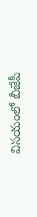విసయంలో బీజేపీ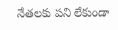నేతలకు పని లేకుండా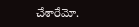చేశారేమో.